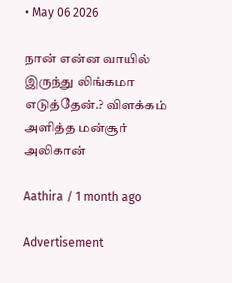• May 06 2026

நான் என்ன வாயில் இருந்து லிங்கமா எடுத்தேன்.? விளக்கம் அளித்த மன்சூர் அலிகான்

Aathira / 1 month ago

Advertisement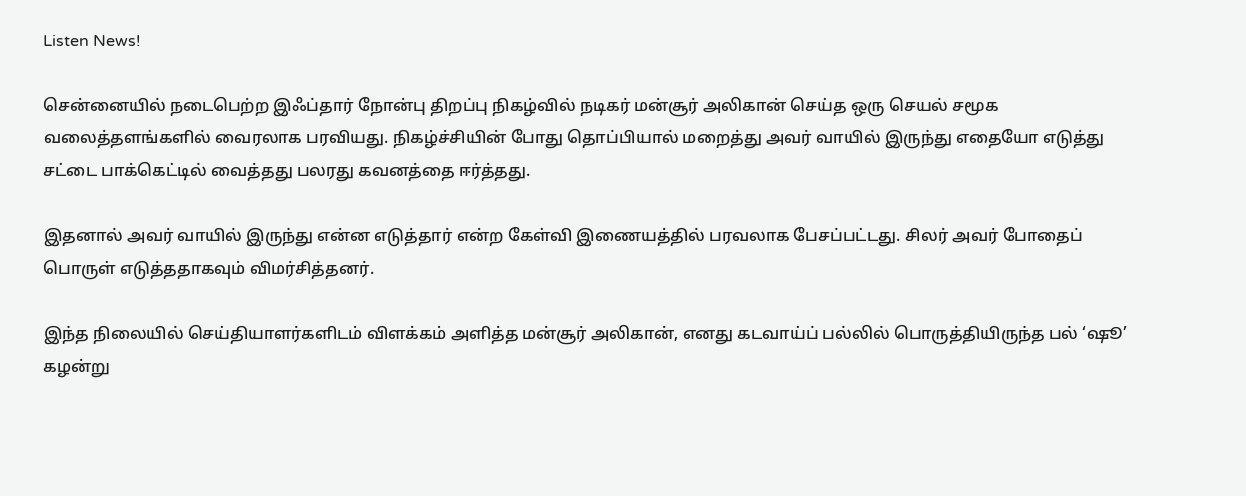Listen News!

சென்னையில் நடைபெற்ற இஃப்தார் நோன்பு திறப்பு நிகழ்வில் நடிகர் மன்சூர் அலிகான் செய்த ஒரு செயல் சமூக வலைத்தளங்களில் வைரலாக பரவியது. நிகழ்ச்சியின் போது தொப்பியால் மறைத்து அவர் வாயில் இருந்து எதையோ எடுத்து சட்டை பாக்கெட்டில் வைத்தது பலரது கவனத்தை ஈர்த்தது.

இதனால் அவர் வாயில் இருந்து என்ன எடுத்தார் என்ற கேள்வி இணையத்தில் பரவலாக பேசப்பட்டது. சிலர் அவர் போதைப் பொருள் எடுத்ததாகவும் விமர்சித்தனர்.

இந்த நிலையில் செய்தியாளர்களிடம் விளக்கம் அளித்த மன்சூர் அலிகான், எனது கடவாய்ப் பல்லில் பொருத்தியிருந்த பல் ‘ஷூ’ கழன்று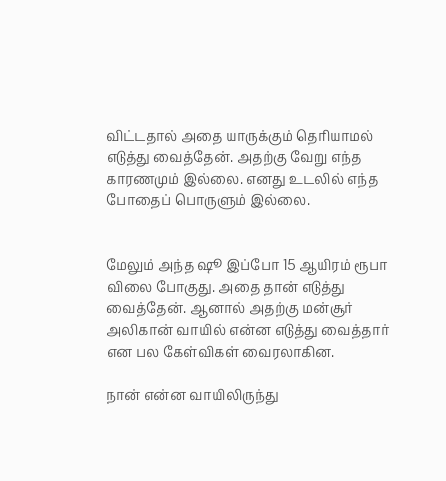விட்டதால் அதை யாருக்கும் தெரியாமல் எடுத்து வைத்தேன். அதற்கு வேறு எந்த காரணமும் இல்லை. எனது உடலில் எந்த போதைப் பொருளும் இல்லை.


மேலும் அந்த ஷூ இப்போ 15 ஆயிரம் ரூபா விலை போகுது. அதை தான் எடுத்து வைத்தேன். ஆனால் அதற்கு மன்சூர் அலிகான் வாயில் என்ன எடுத்து வைத்தார் என பல கேள்விகள் வைரலாகின.

நான் என்ன வாயிலிருந்து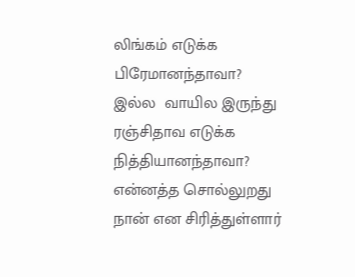லிங்கம் எடுக்க பிரேமானந்தாவா? இல்ல  வாயில இருந்து ரஞ்சிதாவ எடுக்க நித்தியானந்தாவா? என்னத்த சொல்லுறது நான் என சிரித்துள்ளார்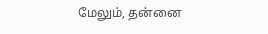மேலும், தன்னை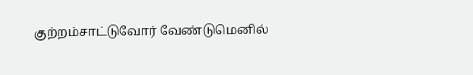குற்றம்சாட்டுவோர் வேண்டுமெனில்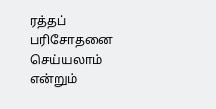ரத்தப் பரிசோதனை செய்யலாம் என்றும்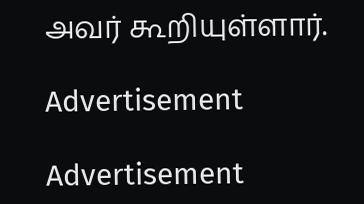அவர் கூறியுள்ளார்.

Advertisement

Advertisement